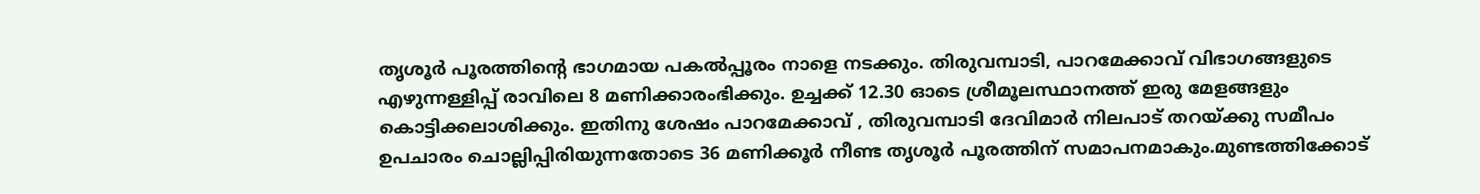തൃശൂർ പൂരത്തിന്റെ ഭാഗമായ പകൽപ്പൂരം നാളെ നടക്കും. തിരുവമ്പാടി, പാറമേക്കാവ് വിഭാഗങ്ങളുടെ എഴുന്നള്ളിപ്പ് രാവിലെ 8 മണിക്കാരംഭിക്കും. ഉച്ചക്ക് 12.30 ഓടെ ശ്രീമൂലസ്ഥാനത്ത് ഇരു മേളങ്ങളും കൊട്ടിക്കലാശിക്കും. ഇതിനു ശേഷം പാറമേക്കാവ് , തിരുവമ്പാടി ദേവിമാർ നിലപാട് തറയ്ക്കു സമീപം ഉപചാരം ചൊല്ലിപ്പിരിയുന്നതോടെ 36 മണിക്കൂർ നീണ്ട തൃശൂർ പൂരത്തിന് സമാപനമാകും.മുണ്ടത്തിക്കോട്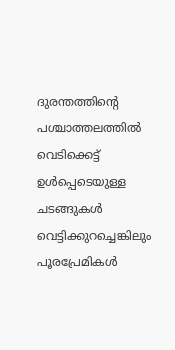ദുരന്തത്തിന്റെ പശ്ചാത്തലത്തിൽ വെടിക്കെട്ട് ഉൾപ്പെടെയുള്ള ചടങ്ങുകൾ വെട്ടിക്കുറച്ചെങ്കിലും പൂരപ്രേമികൾ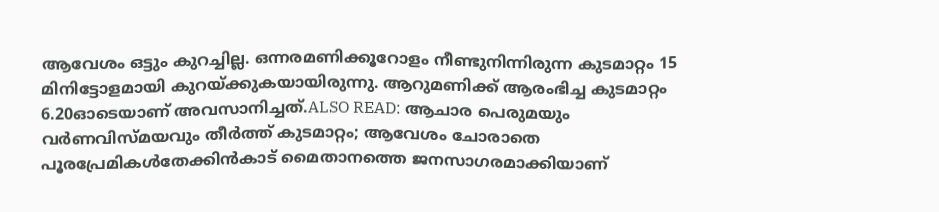ആവേശം ഒട്ടും കുറച്ചില്ല. ഒന്നരമണിക്കൂറോളം നീണ്ടുനിന്നിരുന്ന കുടമാറ്റം 15 മിനിട്ടോളമായി കുറയ്ക്കുകയായിരുന്നു. ആറുമണിക്ക് ആരംഭിച്ച കുടമാറ്റം 6.20ഓടെയാണ് അവസാനിച്ചത്.ALSO READ: ആചാര പെരുമയും വർണവിസ്മയവും തീർത്ത് കുടമാറ്റം; ആവേശം ചോരാതെ പൂരപ്രേമികൾതേക്കിൻകാട് മൈതാനത്തെ ജനസാഗരമാക്കിയാണ്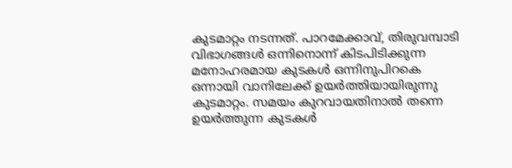കുടമാറ്റം നടന്നത്. പാറമേക്കാവ്, തിരുവമ്പാടി വിഭാഗങ്ങൾ ഒന്നിനൊന്ന് കിടപിടിക്കുന്ന മനോഹരമായ കുടകൾ ഒന്നിനുപിറകെ ഒന്നായി വാനിലേക്ക് ഉയർത്തിയായിരുന്നു കുടമാറ്റം. സമയം കുറവായതിനാൽ തന്നെ ഉയർത്തുന്ന കുടകൾ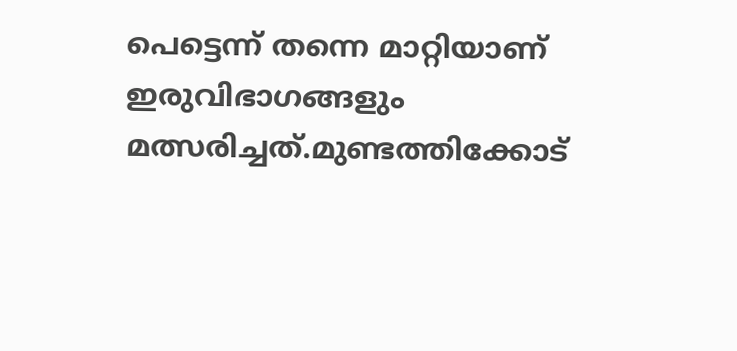പെട്ടെന്ന് തന്നെ മാറ്റിയാണ് ഇരുവിഭാഗങ്ങളും മത്സരിച്ചത്.മുണ്ടത്തിക്കോട്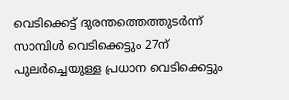വെടിക്കെട്ട് ദുരന്തത്തെത്തുടർന്ന് സാമ്പിൾ വെടിക്കെട്ടും 27ന് പുലർച്ചെയുള്ള പ്രധാന വെടിക്കെട്ടും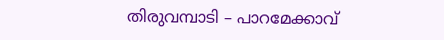തിരുവമ്പാടി – പാറമേക്കാവ്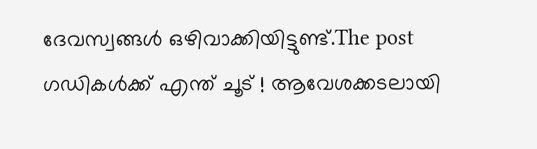ദേവസ്വങ്ങൾ ഒഴിവാക്കിയിട്ടുണ്ട്.The post ഗഡികൾക്ക് എന്ത് ചൂട് ! ആവേശക്കടലായി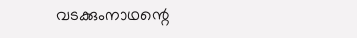വടക്കുംനാഥന്റെ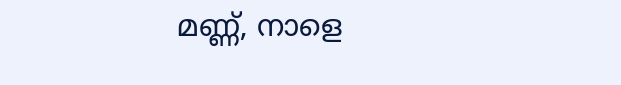മണ്ണ്, നാളെ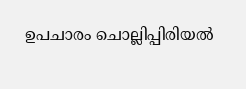ഉപചാരം ചൊല്ലിപ്പിരിയൽ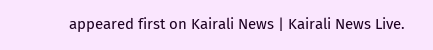appeared first on Kairali News | Kairali News Live.